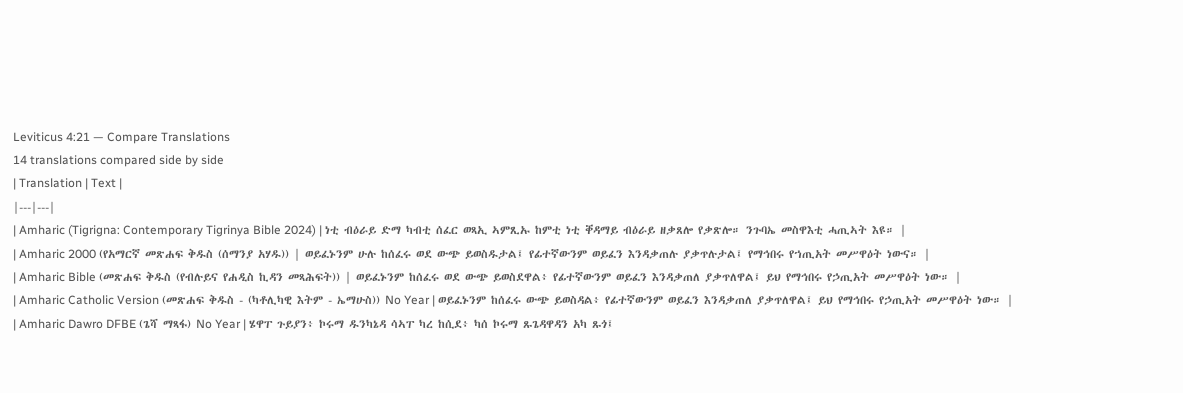Leviticus 4:21 — Compare Translations
14 translations compared side by side
| Translation | Text |
|---|---|
| Amharic (Tigrigna: Contemporary Tigrinya Bible 2024) | ነቲ ብዕራይ ድማ ካብቲ ሰፈር ወጻኢ ኣምጺኡ ከምቲ ነቲ ቐዳማይ ብዕራይ ዘቃጸሎ የቃጽሎ። ንጉባኤ መስዋእቲ ሓጢኣት እዩ። |
| Amharic 2000 (የአማርኛ መጽሐፍ ቅዱስ (ሰማንያ አሃዱ)) | ወይፈኑንም ሁሉ ከሰፈሩ ወደ ውጭ ይወስዱታል፤ የፊተኛውንም ወይፈን እንዳቃጠሉ ያቃጥሉታል፤ የማኅበሩ የኀጢአት መሥዋዕት ነውና። |
| Amharic Bible (መጽሐፍ ቅዱስ (የብሉይና የሐዲስ ኪዳን መጻሕፍት)) | ወይፈኑንም ከሰፈሩ ወደ ውጭ ይወስደዋል፥ የፊተኛውንም ወይፈን እንዳቃጠለ ያቃጥለዋል፤ ይህ የማኅበሩ የኃጢአት መሥዋዕት ነው። |
| Amharic Catholic Version (መጽሐፍ ቅዱስ - (ካቶሊካዊ እትም - ኤማሁስ)) No Year | ወይፈኑንም ከሰፈሩ ውጭ ይወስዳል፥ የፊተኛውንም ወይፈን እንዳቃጠለ ያቃጥለዋል፤ ይህ የማኅበሩ የኃጢአት መሥዋዕት ነው። |
| Amharic Dawro DFBE (ጌሻ ማጻፋ) No Year | ሄዋፐ ጉይያን፥ ኮሩማ ዱንካኔዳ ሳኣፐ ካረ ከሲደ፥ ካሰ ኮሩማ ጹጌዳዋዳን አካ ጹጎ፤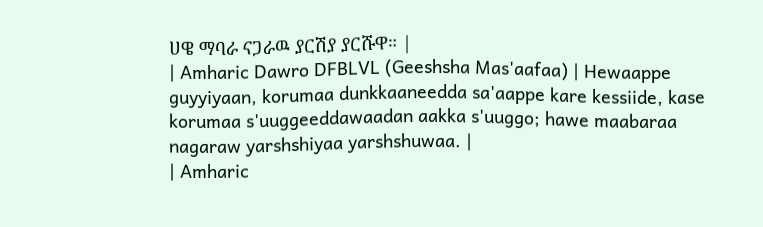ሀዌ ማባራ ናጋራዉ ያርሽያ ያርሹዋ። |
| Amharic Dawro DFBLVL (Geeshsha Mas'aafaa) | Hewaappe guyyiyaan, korumaa dunkkaaneedda sa'aappe kare kessiide, kase korumaa s'uuggeeddawaadan aakka s'uuggo; hawe maabaraa nagaraw yarshshiyaa yarshshuwaa. |
| Amharic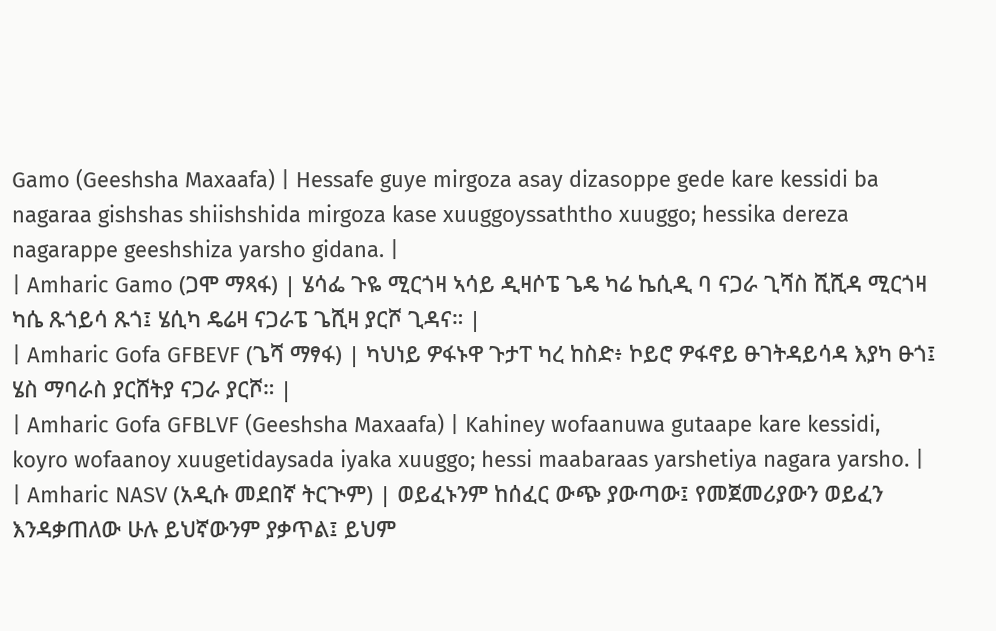Gamo (Geeshsha Maxaafa) | Hessafe guye mirgoza asay dizasoppe gede kare kessidi ba nagaraa gishshas shiishshida mirgoza kase xuuggoyssaththo xuuggo; hessika dereza nagarappe geeshshiza yarsho gidana. |
| Amharic Gamo (ጋሞ ማጻፋ) | ሄሳፌ ጉዬ ሚርጎዛ ኣሳይ ዲዛሶፔ ጌዴ ካሬ ኬሲዲ ባ ናጋራ ጊሻስ ሺሺዳ ሚርጎዛ ካሴ ጹጎይሳ ጹጎ፤ ሄሲካ ዴሬዛ ናጋራፔ ጌሺዛ ያርሾ ጊዳና። |
| Amharic Gofa GFBEVF (ጌሻ ማፃፋ) | ካህነይ ዎፋኑዋ ጉታፐ ካረ ከስድ፥ ኮይሮ ዎፋኖይ ፁገትዳይሳዳ እያካ ፁጎ፤ ሄስ ማባራስ ያርሸትያ ናጋራ ያርሾ። |
| Amharic Gofa GFBLVF (Geeshsha Maxaafa) | Kahiney wofaanuwa gutaape kare kessidi, koyro wofaanoy xuugetidaysada iyaka xuuggo; hessi maabaraas yarshetiya nagara yarsho. |
| Amharic NASV (አዲሱ መደበኛ ትርጒም) | ወይፈኑንም ከሰፈር ውጭ ያውጣው፤ የመጀመሪያውን ወይፈን እንዳቃጠለው ሁሉ ይህኛውንም ያቃጥል፤ ይህም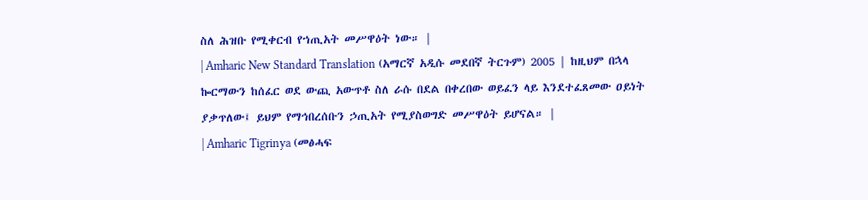ስለ ሕዝቡ የሚቀርብ የኀጢአት መሥዋዕት ነው። |
| Amharic New Standard Translation (አማርኛ አዲሱ መደበኛ ትርጉም) 2005 | ከዚህም በኋላ ኰርማውን ከሰፈር ወደ ውጪ አውጥቶ ስለ ራሱ በደል በቀረበው ወይፈን ላይ እንደተፈጸመው ዐይነት ያቃጥለው፤ ይህም የማኅበረሰቡን ኃጢአት የሚያስወግድ መሥዋዕት ይሆናል። |
| Amharic Tigrinya (መፅሓፍ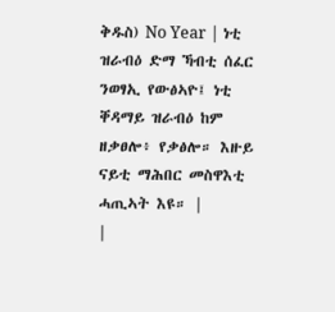ቅዱስ) No Year | ነቲ ዝራብዕ ድማ ኻብቲ ሰፈር ንወፃኢ የውፅኣዮ፤ ነቲ ቐዳማይ ዝራብዕ ከም ዘቃፀሎ፥ የቃፅሎ። እዙይ ናይቲ ማሕበር መስዋእቲ ሓጢኣት እዩ። |
|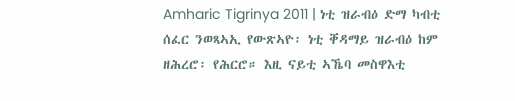Amharic Tigrinya 2011 | ነቲ ዝራብዕ ድማ ካብቲ ሰፈር ንወጻኣኢ የውጽኣዮ፡ ነቲ ቐዳማይ ዝራብዕ ከም ዘሕረሮ፡ የሕርሮ። እዚ ናይቲ ኣኼባ መስዋእቲ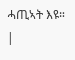ሓጢኣት እዩ። |